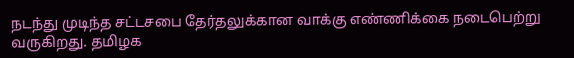நடந்து முடிந்த சட்டசபை தேர்தலுக்கான வாக்கு எண்ணிக்கை நடைபெற்று வருகிறது. தமிழக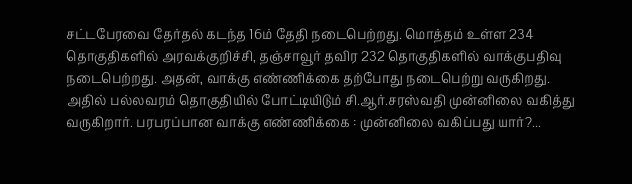சட்டபேரவை தேர்தல் கடந்த 16ம் தேதி நடைபெற்றது. மொத்தம் உள்ள 234 தொகுதிகளில் அரவக்குறிச்சி, தஞ்சாவூர் தவிர 232 தொகுதிகளில் வாக்குபதிவு நடைபெற்றது. அதன், வாக்கு எண்ணிக்கை தற்போது நடைபெற்று வருகிறது. அதில் பல்லவரம் தொகுதியில் போட்டியிடும் சி.ஆர்.சரஸ்வதி முன்னிலை வகித்து வருகிறார். பரபரப்பான வாக்கு எண்ணிக்கை : முன்னிலை வகிப்பது யார்?...